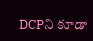DCPని కూడా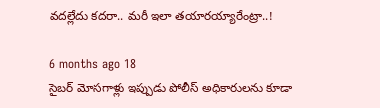వదల్లేదు కదరా.. మరీ ఇలా తయారయ్యారేంట్రా..!

6 months ago 18
సైబర్ మోసగాళ్లు ఇప్పుడు పోలీస్ అధికారులను కూడా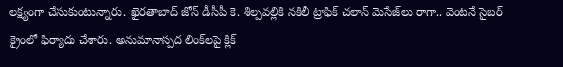లక్ష్యంగా చేసుకుంటున్నారు. ఖైరతాబాద్ జోన్ డీసీపీ కె. శిల్పవల్లికి నకిలీ ట్రాఫిక్ చలాన్ మెసేజ్‌లు రాగా.. వెంటనే సైబర్ క్రైంలో ఫిర్యాదు చేశారు. అనుమానాస్పద లింక్‌లపై క్లిక్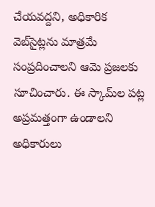చేయవద్దని, అధికారిక వెబ్‌సైట్లను మాత్రమే సంప్రదించాలని ఆమె ప్రజలకు సూచించారు. ఈ స్కామ్‌ల పట్ల అప్రమత్తంగా ఉండాలని అధికారులు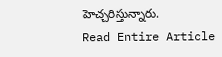హెచ్చరిస్తున్నారు.
Read Entire Article